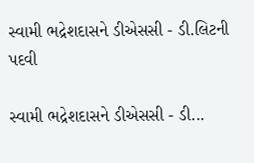સ્વામી ભદ્રેશદાસને ડીએસસી - ડી.લિટની પદવી

સ્વામી ભદ્રેશદાસને ડીએસસી - ડી...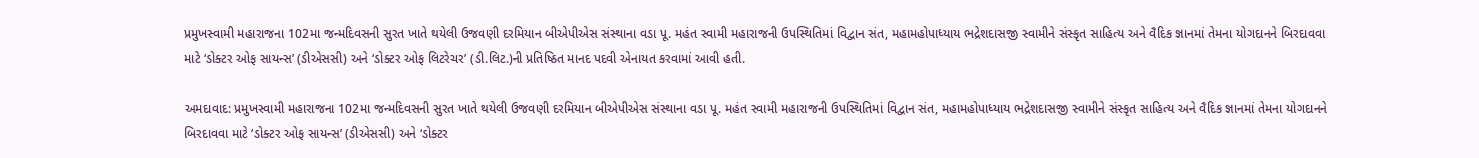પ્રમુખસ્વામી મહારાજના 102મા જન્મદિવસની સુરત ખાતે થયેલી ઉજવણી દરમિયાન બીએપીએસ સંસ્થાના વડા પૂ. મહંત સ્વામી મહારાજની ઉપસ્થિતિમાં વિદ્વાન સંત, મહામહોપાધ્યાય ભદ્રેશદાસજી સ્વામીને સંસ્કૃત સાહિત્ય અને વૈદિક જ્ઞાનમાં તેમના યોગદાનને બિરદાવવા માટે ‘ડોક્ટર ઓફ સાયન્સ’ (ડીએસસી) અને ‘ડોક્ટર ઓફ લિટરેચર’ (ડી.લિટ.)ની પ્રતિષ્ઠિત માનદ પદવી એનાયત કરવામાં આવી હતી.

અમદાવાદ: પ્રમુખસ્વામી મહારાજના 102મા જન્મદિવસની સુરત ખાતે થયેલી ઉજવણી દરમિયાન બીએપીએસ સંસ્થાના વડા પૂ. મહંત સ્વામી મહારાજની ઉપસ્થિતિમાં વિદ્વાન સંત, મહામહોપાધ્યાય ભદ્રેશદાસજી સ્વામીને સંસ્કૃત સાહિત્ય અને વૈદિક જ્ઞાનમાં તેમના યોગદાનને બિરદાવવા માટે ‘ડોક્ટર ઓફ સાયન્સ’ (ડીએસસી) અને ‘ડોક્ટર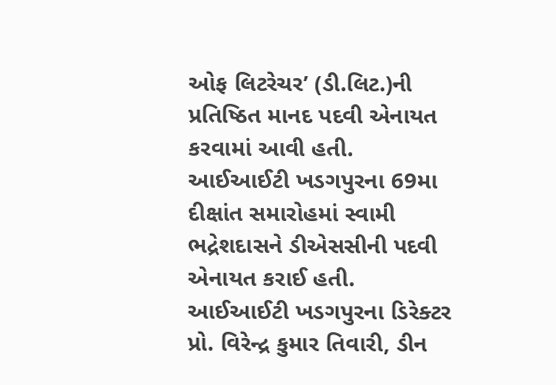ઓફ લિટરેચર’ (ડી.લિટ.)ની પ્રતિષ્ઠિત માનદ પદવી એનાયત કરવામાં આવી હતી.
આઈઆઈટી ખડગપુરના 69મા દીક્ષાંત સમારોહમાં સ્વામી ભદ્રેશદાસને ડીએસસીની પદવી એનાયત કરાઈ હતી. આઈઆઈટી ખડગપુરના ડિરેક્ટર પ્રો. વિરેન્દ્ર કુમાર તિવારી, ડીન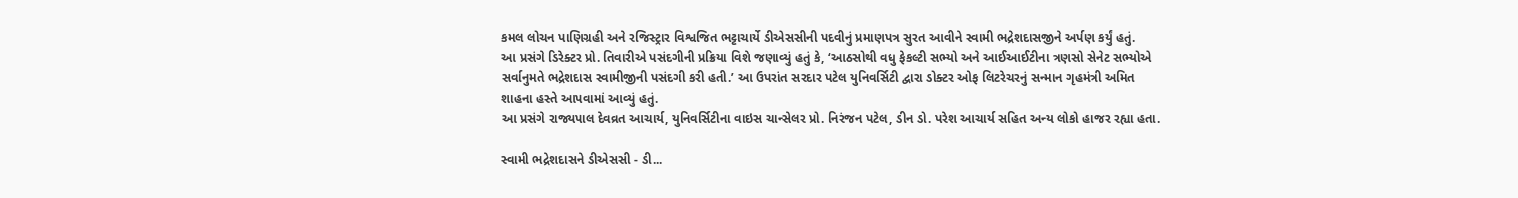કમલ લોચન પાણિગ્રહી અને રજિસ્ટ્રાર વિશ્વજિત ભટ્ટાચાર્યે ડીએસસીની પદવીનું પ્રમાણપત્ર સુરત આવીને સ્વામી ભદ્રેશદાસજીને અર્પણ કર્યું હતું.
આ પ્રસંગે ડિરેક્ટર પ્રો. તિવારીએ પસંદગીની પ્રક્રિયા વિશે જણાવ્યું હતું કે, ‘આઠસોથી વધુ ફેકલ્ટી સભ્યો અને આઈઆઈટીના ત્રણસો સેનેટ સભ્યોએ સર્વાનુમતે ભદ્રેશદાસ સ્વામીજીની પસંદગી કરી હતી.’ આ ઉપરાંત સરદાર પટેલ યુનિવર્સિટી દ્વારા ડોક્ટર ઓફ લિટરેચરનું સન્માન ગૃહમંત્રી અમિત શાહના હસ્તે આપવામાં આવ્યું હતું.
આ પ્રસંગે રાજ્યપાલ દેવવ્રત આચાર્ય, યુનિવર્સિટીના વાઇસ ચાન્સેલર પ્રો. નિરંજન પટેલ, ડીન ડો. પરેશ આચાર્ય સહિત અન્ય લોકો હાજર રહ્યા હતા.

સ્વામી ભદ્રેશદાસને ડીએસસી - ડી...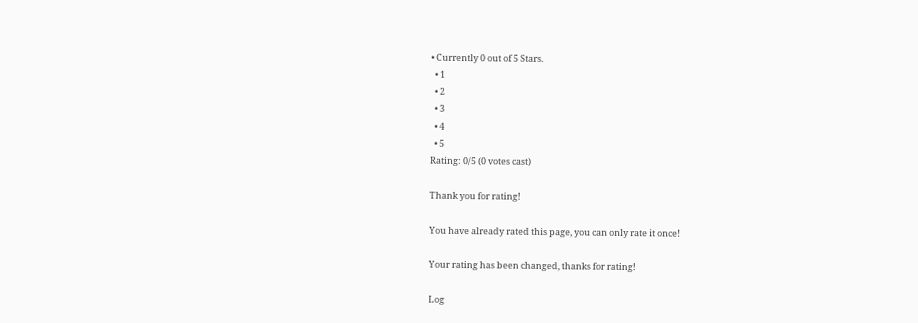• Currently 0 out of 5 Stars.
  • 1
  • 2
  • 3
  • 4
  • 5
Rating: 0/5 (0 votes cast)

Thank you for rating!

You have already rated this page, you can only rate it once!

Your rating has been changed, thanks for rating!

Log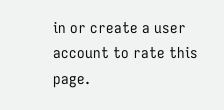in or create a user account to rate this page.